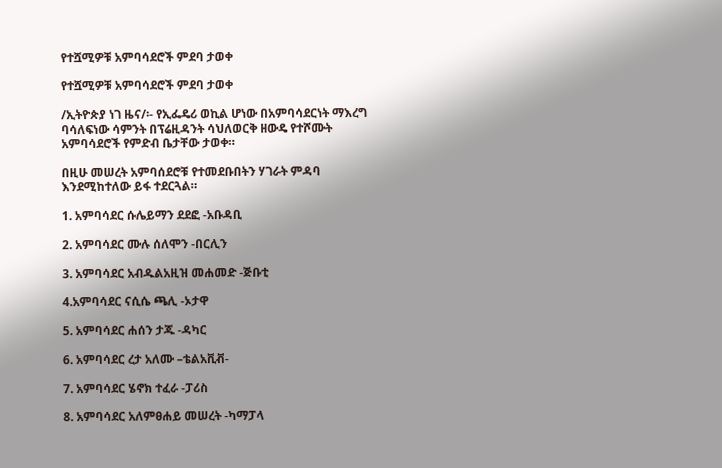የተሿሚዎቹ አምባሳደሮች ምደባ ታወቀ

የተሿሚዎቹ አምባሳደሮች ምደባ ታወቀ

/ኢትዮጵያ ነገ ዜና/፡- የኢፌዴሪ ወኪል ሆነው በአምባሳደርነት ማእረግ ባሳለፍነው ሳምንት በፕሬዚዳንት ሳህለወርቅ ዘውዴ የተሾሙት አምባሳደሮች የምድብ ቤታቸው ታወቀ።

በዚሁ መሠረት አምባሰደሮቹ የተመደቡበትን ሃገራት ምዳባ  እንደሚከተለው ይፋ ተደርጓል።

1. አምባሳደር ሱሌይማን ደደፎ -አቡዳቢ

2. አምባሳደር ሙሉ ሰለሞን -በርሊን

3. አምባሳደር አብዱልአዚዝ መሐመድ -ጅቡቲ

4.አምባሳደር ናሲሴ ጫሊ -ኦታዋ

5. አምባሳደር ሐሰን ታጁ -ዳካር

6. አምባሳደር ረታ አለሙ –ቴልአቪቭ-

7. አምባሳደር ሄኖክ ተፈራ -ፓሪስ

8. አምባሳደር አለምፀሐይ መሠረት -ካማፓላ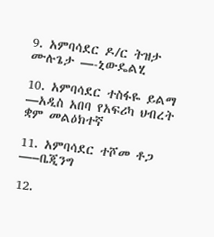9. አምባሳደር ዶ/ር ትዝታ ሙሉጌታ —-ኒውዴልሂ

10. አምባሳደር ተስፋዬ ይልማ —አዲስ አበባ የአፍሪካ ህብረት
ቋም መልዕክተኛ

11. አምባሳደር ተሾመ ቶጋ —–ቤጂንግ

12.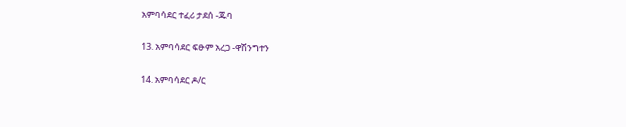አምባሳደር ተፈሪ ታደሰ -ጁባ

13. አምባሳደር ፍፁም አረጋ -ዋሽንግተን

14. አምባሳደር ዶ/ር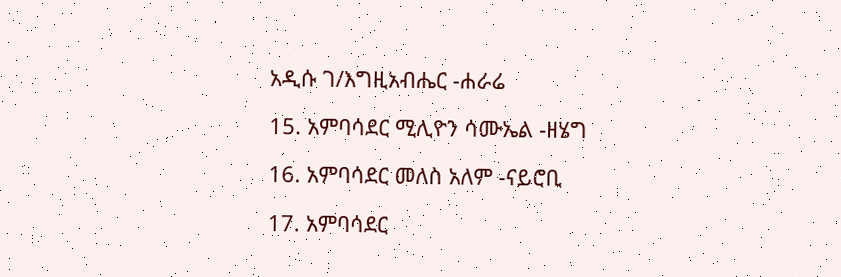አዲሱ ገ/እግዚአብሔር -ሐራሬ

15. አምባሳደር ሚሊዮን ሳሙኤል -ዘሄግ

16. አምባሳደር መለስ አለም -ናይሮቢ

17. አምባሳደር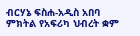ብርሃኔ ፍስሐ-አዲስ አበባ ምክትል የአፍሪካ ህብረት ቋም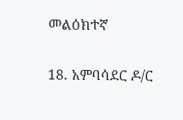መልዕክተኛ

18. አምባሳደር ዶ/ር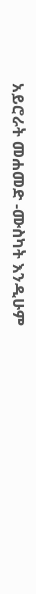አይሮራት መሐመድ -ሙስካት እንዲሁም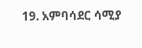19. አምባሳደር ሳሚያ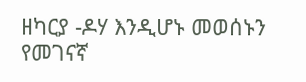ዘካርያ -ዶሃ እንዲሆኑ መወሰኑን የመገናኛ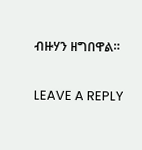ብዙሃን ዘግበዋል።

LEAVE A REPLY